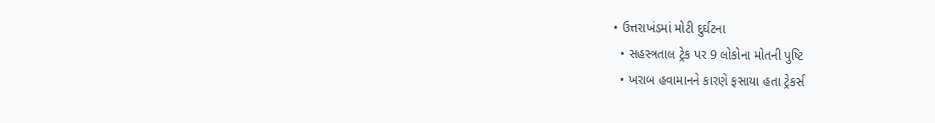• ઉત્તરાખંડમાં મોટી દુર્ઘટના
  • સહસ્ત્રતાલ ટ્રેક પર 9 લોકોના મોતની પુષ્ટિ
  • ખરાબ હવામાનને કારણે ફસાયા હતા ટ્રેકર્સ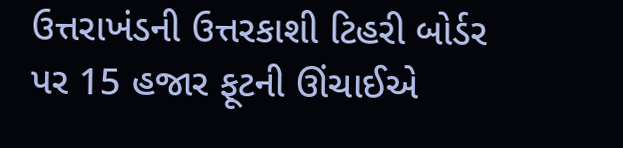ઉત્તરાખંડની ઉત્તરકાશી ટિહરી બોર્ડર પર 15 હજાર ફૂટની ઊંચાઈએ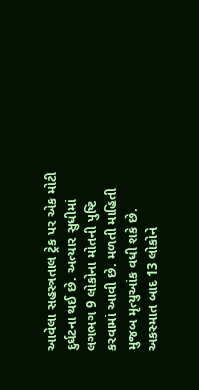આવેલા સહસ્ત્રતાલ ટ્રેક પર એક મોટી દુર્ઘટના થઈ છે. અત્યાર સુધીમાં લગભગ 9 લોકોના મોતની પુષ્ટિ કરવામાં આવી છે. મળતી માહિતી મુજબ મૃત્યુઆંક વધી શકે છે. અકસ્માત બાદ 13 લોકોને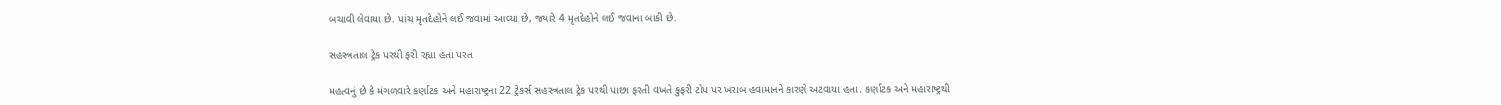બચાવી લેવાયા છે. પાંચ મૃતદેહોને લઈ જવામાં આવ્યા છે, જ્યારે 4 મૃતદેહોને લઈ જવાના બાકી છે.

સહસ્ત્રતાલ ટ્રેક પરથી ફરી રહ્યા હતા પરત

મહત્વનું છે કે મંગળવારે કર્ણાટક અને મહારાષ્ટ્રના 22 ટ્રેકર્સ સહસ્ત્રતાલ ટ્રેક પરથી પાછા ફરતી વખતે કુફરી ટોપ પર ખરાબ હવામાનને કારણે અટવાયા હતા. કર્ણાટક અને મહારાષ્ટ્રથી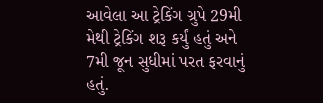આવેલા આ ટ્રેકિંગ ગ્રુપે 29મી મેથી ટ્રેકિંગ શરૂ કર્યું હતું અને 7મી જૂન સુધીમાં પરત ફરવાનું હતું.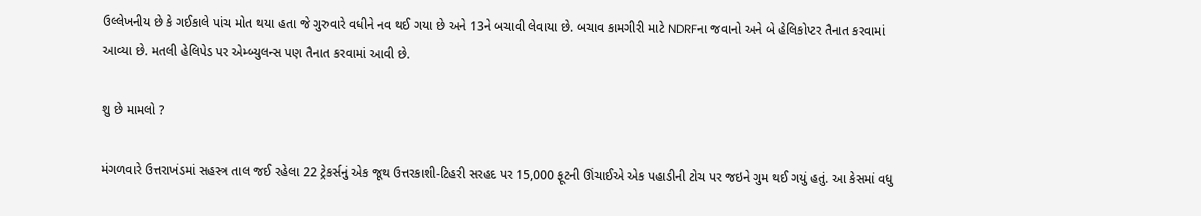ઉલ્લેખનીય છે કે ગઈકાલે પાંચ મોત થયા હતા જે ગુરુવારે વધીને નવ થઈ ગયા છે અને 13ને બચાવી લેવાયા છે. બચાવ કામગીરી માટે NDRFના જવાનો અને બે હેલિકોપ્ટર તૈનાત કરવામાં આવ્યા છે. મતલી હેલિપેડ પર એમ્બ્યુલન્સ પણ તૈનાત કરવામાં આવી છે.

શુ છે મામલો ?

મંગળવારે ઉત્તરાખંડમાં સહસ્ત્ર તાલ જઈ રહેલા 22 ટ્રેકર્સનું એક જૂથ ઉત્તરકાશી-ટિહરી સરહદ પર 15,000 ફૂટની ઊંચાઈએ એક પહાડીની ટોચ પર જઇને ગુમ થઈ ગયું હતું. આ કેસમાં વધુ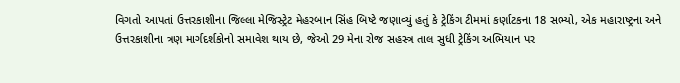વિગતો આપતાં ઉત્તરકાશીના જિલ્લા મેજિસ્ટ્રેટ મેહરબાન સિંહ બિષ્ટે જણાવ્યું હતું કે ટ્રેકિંગ ટીમમાં કર્ણાટકના 18 સભ્યો, એક મહારાષ્ટ્રના અને ઉત્તરકાશીના ત્રણ માર્ગદર્શકોનો સમાવેશ થાય છે, જેઓ 29 મેના રોજ સહસ્ત્ર તાલ સુધી ટ્રેકિંગ અભિયાન પર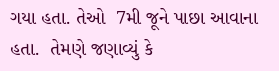ગયા હતા. તેઓ  7મી જૂને પાછા આવાના હતા.  તેમણે જણાવ્યું કે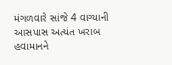મંગળવારે સાંજે 4 વાગ્યાની આસપાસ અત્યંત ખરાબ હવામાનને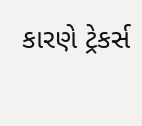કારણે ટ્રેકર્સ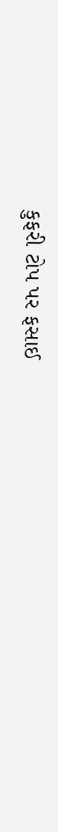કુફરી ટોપ પર ફસાઈ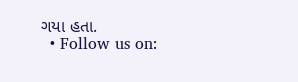ગયા હતા.
  • Follow us on: